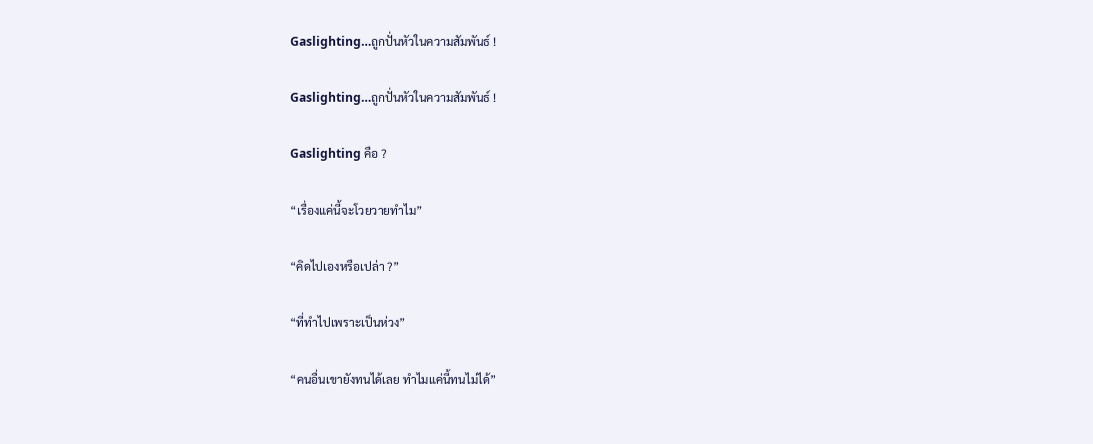Gaslighting…ถูกปั่นหัวในความสัมพันธ์ !

Gaslighting…ถูกปั่นหัวในความสัมพันธ์ !

Gaslighting คือ ?

“เรื่องแค่นี้จะโวยวายทำไม”

“คิดไปเองหรือเปล่า ?”

“ที่ทำไปเพราะเป็นห่วง”

“คนอื่นเขายังทนได้เลย ทำไมแค่นี้ทนไม่ได้”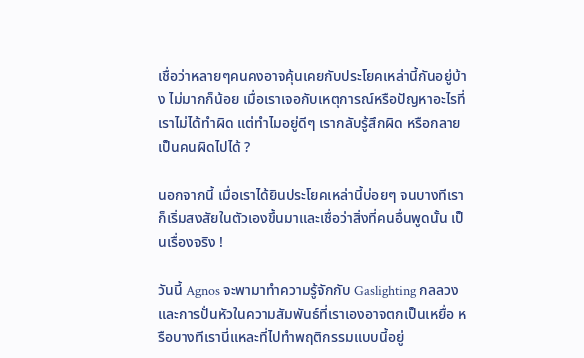เชื่อว่าหลายๆคนคงอาจคุ้นเคยกับประโยคเหล่านี้กันอยู่บ้าง ไม่มากก็น้อย เมื่อเราเจอกับเหตุการณ์หรือปัญหาอะไรที่เราไม่ได้ทำผิด แต่ทำไมอยู่ดีๆ เรากลับรู้สึกผิด หรือกลายเป็นคนผิดไปได้ ?

นอกจากนี้ เมื่อเราได้ยินประโยคเหล่านี้บ่อยๆ จนบางทีเราก็เริ่มสงสัยในตัวเองขึ้นมาและเชื่อว่าสิ่งที่คนอื่นพูดนั้น เป็นเรื่องจริง !

วันนี้ Agnos จะพามาทำความรู้จักกับ Gaslighting กลลวงและการปั่นหัวในความสัมพันธ์ที่เราเองอาจตกเป็นเหยื่อ หรือบางทีเรานี่แหละที่ไปทำพฤติกรรมแบบนี้อยู่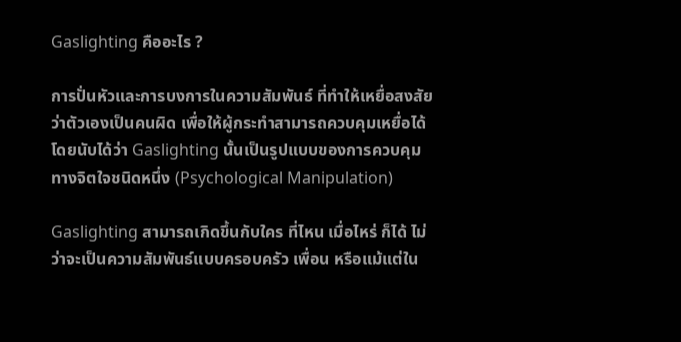Gaslighting คืออะไร ?

การปั่นหัวและการบงการในความสัมพันธ์ ที่ทำให้เหยื่อสงสัยว่าตัวเองเป็นคนผิด เพื่อให้ผู้กระทำสามารถควบคุมเหยื่อได้ โดยนับได้ว่า Gaslighting นั้นเป็นรูปแบบของการควบคุมทางจิตใจชนิดหนึ่ง (Psychological Manipulation)

Gaslighting สามารถเกิดขึ้นกับใคร ที่ไหน เมื่อไหร่ ก็ได้ ไม่ว่าจะเป็นความสัมพันธ์แบบครอบครัว เพื่อน หรือแม้แต่ใน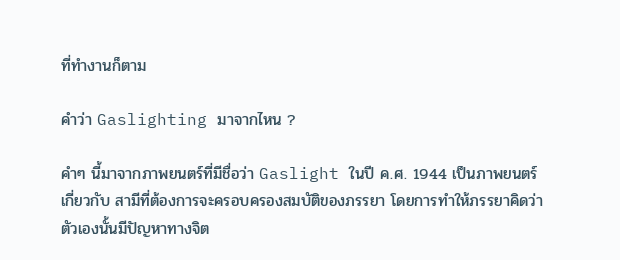ที่ทำงานก็ตาม

คำว่า Gaslighting มาจากไหน ?

คำๆ นี้มาจากภาพยนตร์ที่มีชื่อว่า Gaslight ในปี ค.ศ. 1944 เป็นภาพยนตร์เกี่ยวกับ สามีที่ต้องการจะครอบครองสมบัติของภรรยา โดยการทำให้ภรรยาคิดว่าตัวเองนั้นมีปัญหาทางจิต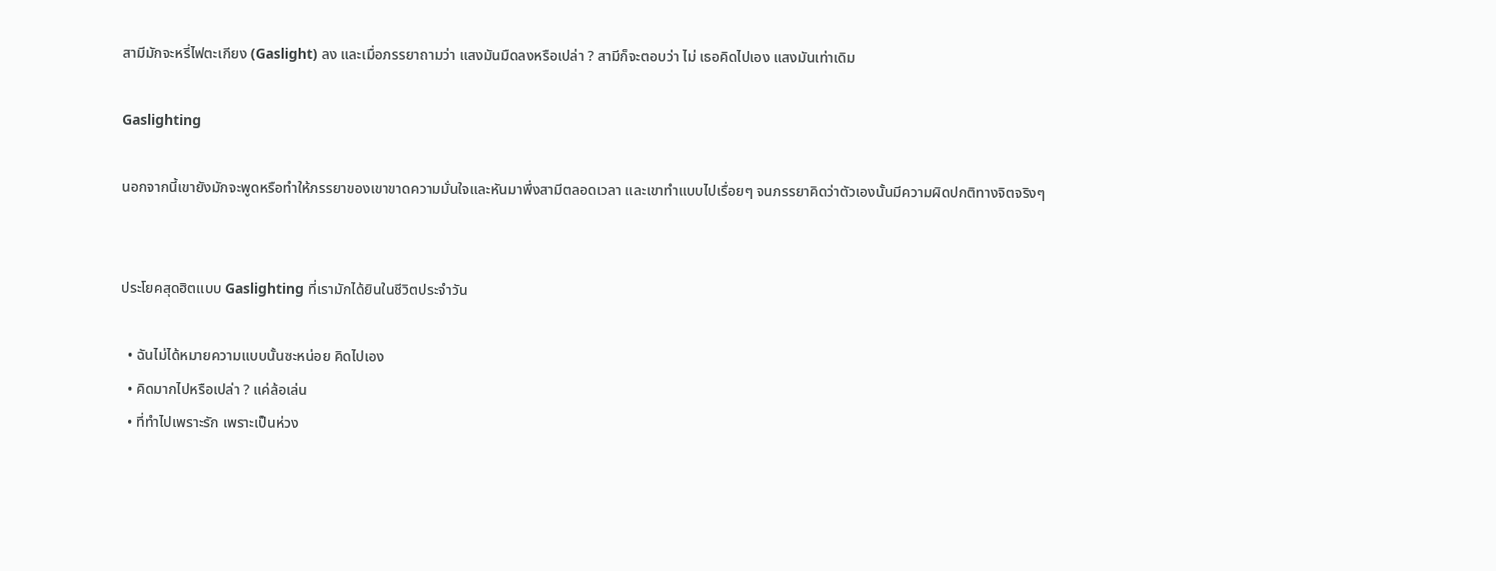สามีมักจะหรี่ไฟตะเกียง (Gaslight) ลง และเมื่อภรรยาถามว่า แสงมันมืดลงหรือเปล่า ? สามีก็จะตอบว่า ไม่ เธอคิดไปเอง แสงมันเท่าเดิม

Gaslighting

นอกจากนี้เขายังมักจะพูดหรือทำให้ภรรยาของเขาขาดความมั่นใจและหันมาพึ่งสามีตลอดเวลา และเขาทำแบบไปเรื่อยๆ จนภรรยาคิดว่าตัวเองนั้นมีความผิดปกติทางจิตจริงๆ


ประโยคสุดฮิตแบบ Gaslighting ที่เรามักได้ยินในชีวิตประจำวัน

  • ฉันไม่ได้หมายความแบบนั้นซะหน่อย คิดไปเอง
  • คิดมากไปหรือเปล่า ? แค่ล้อเล่น
  • ที่ทำไปเพราะรัก เพราะเป็นห่วง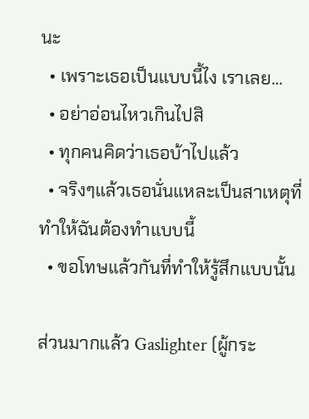นะ
  • เพราะเธอเป็นแบบนี้ไง เราเลย…
  • อย่าอ่อนไหวเกินไปสิ
  • ทุกคนคิดว่าเธอบ้าไปแล้ว
  • จริงๆแล้วเธอนั่นแหละเป็นสาเหตุที่ทำให้ฉันต้องทำแบบนี้
  • ขอโทษแล้วกันที่ทำให้รู้สึกแบบนั้น

ส่วนมากแล้ว Gaslighter (ผู้กระ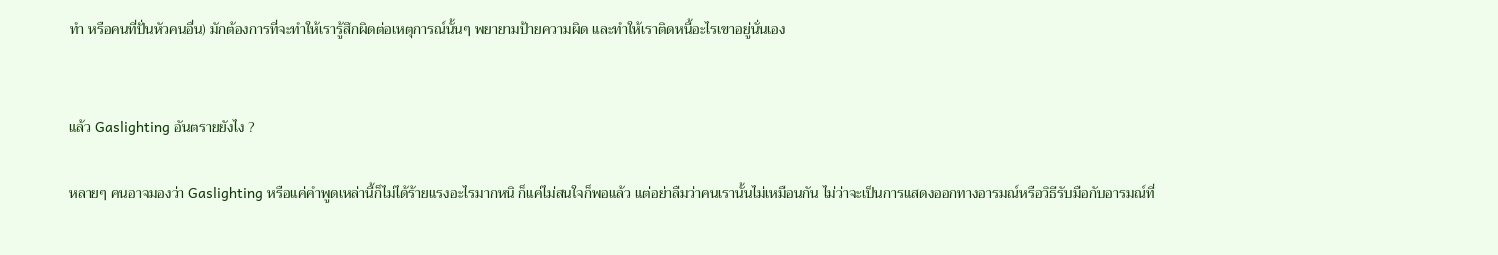ทำ หรือคนที่ปั่นหัวคนอื่น) มักต้องการที่จะทำให้เรารู้สึกผิดต่อเหตุการณ์นั้นๆ พยายามป้ายความผิด และทำให้เราติดหนี้อะไรเขาอยู่นั่นเอง


แล้ว Gaslighting อันตรายยังไง ?

หลายๆ คนอาจมองว่า Gaslighting หรือแค่คำพูดเหล่านี้ก็ไม่ได้ร้ายแรงอะไรมากหนิ ก็แค่ไม่สนใจก็พอแล้ว แต่อย่าลืมว่าคนเรานั้นไม่เหมือนกัน ไม่ว่าจะเป็นการแสดงออกทางอารมณ์หรือวิธีรับมือกับอารมณ์ที่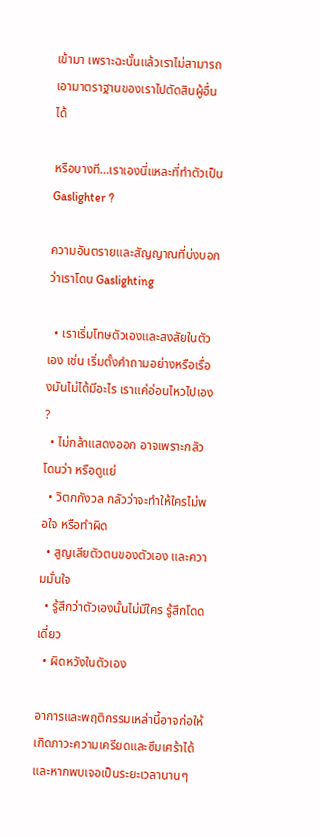เข้ามา เพราะฉะนั้นแล้วเราไม่สามารถเอามาตราฐานของเราไปตัดสินผู้อื่นได้

หรือบางที…เราเองนี่แหละที่ทำตัวเป็น Gaslighter ?

ความอันตรายและสัญญาณที่บ่งบอกว่าเราโดน Gaslighting

  • เราเริ่มโทษตัวเองและสงสัยในตัวเอง เช่น เริ่มตั้งคำถามอย่างหรือเรื่องมันไม่ได้มีอะไร เราแค่อ่อนไหวไปเอง ?
  • ไม่กล้าแสดงออก อาจเพราะกลัวโดนว่า หรือดูแย่
  • วิตกกังวล กลัวว่าจะทำให้ใครไม่พอใจ หรือทำผิด
  • สูญเสียตัวตนของตัวเอง และความมั่นใจ
  • รู้สึกว่าตัวเองนั้นไม่มีใคร รู้สึกโดดเดี่ยว
  • ผิดหวังในตัวเอง

อาการและพฤติกรรมเหล่านี้อาจก่อให้เกิดภาวะความเครียดและซึมเศร้าได้ และหากพบเจอเป็นระยะเวลานานๆ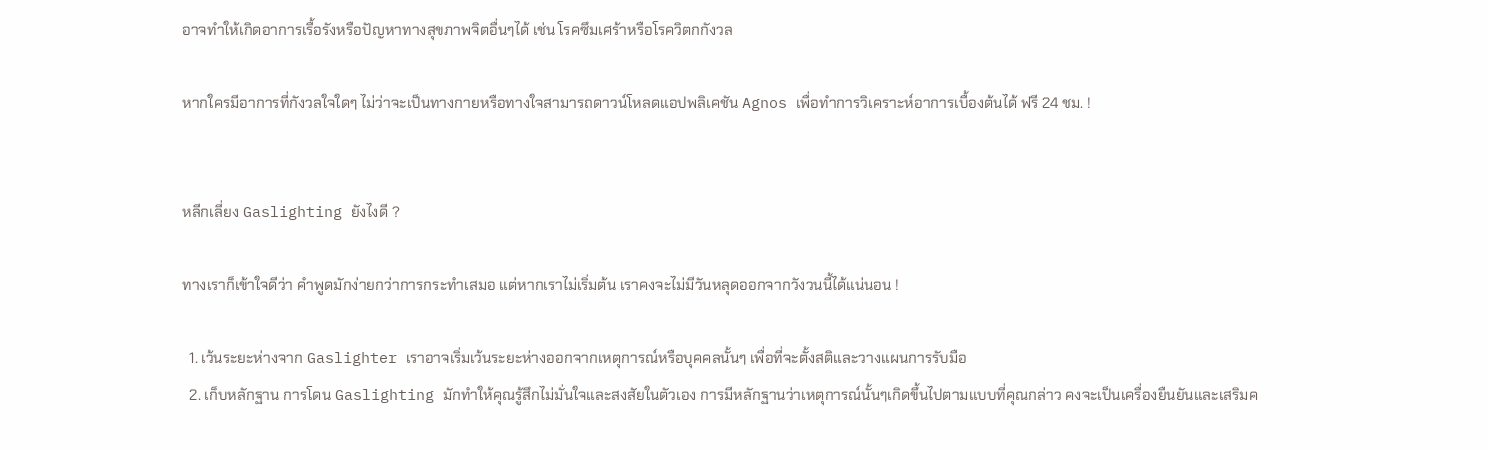อาจทำให้เกิดอาการเรื้อรังหรือปัญหาทางสุขภาพจิตอื่นๆได้ เช่น โรคซึมเศร้าหรือโรควิตกกังวล

หากใครมีอาการที่กังวลใจใดๆ ไม่ว่าจะเป็นทางกายหรือทางใจสามารถดาวน์โหลดแอปพลิเคชัน Agnos เพื่อทำการวิเคราะห์อาการเบื้องต้นได้ ฟรี 24 ชม. !


หลีกเลี่ยง Gaslighting ยังไงดี ?

ทางเราก็เข้าใจดีว่า คำพูดมักง่ายกว่าการกระทำเสมอ แต่หากเราไม่เริ่มต้น เราคงจะไม่มีวันหลุดออกจากวังวนนี้ได้แน่นอน !

  1. เว้นระยะห่างจาก Gaslighter เราอาจเริ่มเว้นระยะห่างออกจากเหตุการณ์หรือบุคคลนั้นๆ เพื่อที่จะตั้งสติและวางแผนการรับมือ
  2. เก็บหลักฐาน การโดน Gaslighting มักทำให้คุณรู้สึกไม่มั่นใจและสงสัยในตัวเอง การมีหลักฐานว่าเหตุการณ์นั้นๆเกิดขึ้นไปตามแบบที่คุณกล่าว คงจะเป็นเครื่องยืนยันและเสริมค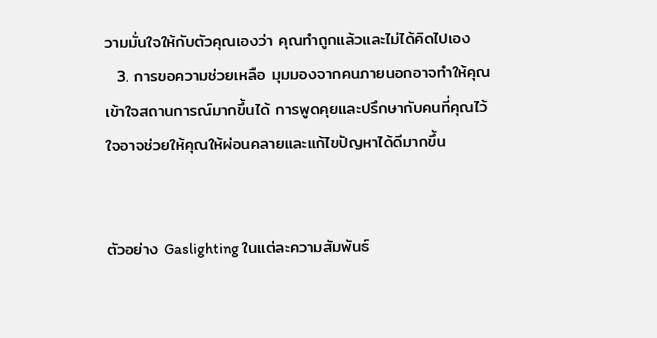วามมั่นใจให้กับตัวคุณเองว่า คุณทำถูกแล้วและไม่ได้คิดไปเอง
  3. การขอความช่วยเหลือ มุมมองจากคนภายนอกอาจทำให้คุณเข้าใจสถานการณ์มากขึ้นได้ การพูดคุยและปรึกษากับคนที่คุณไว้ใจอาจช่วยให้คุณให้ผ่อนคลายและแก้ไขปัญหาได้ดีมากขึ้น


ตัวอย่าง Gaslighting ในแต่ละความสัมพันธ์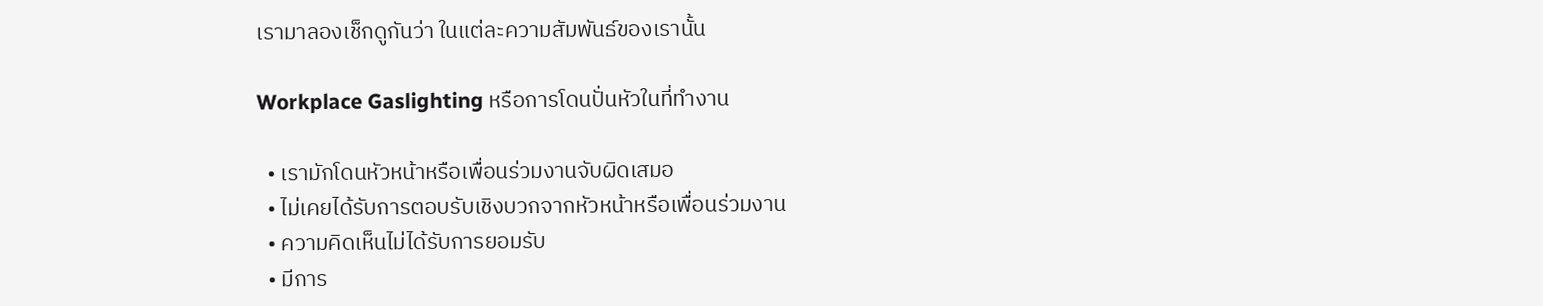เรามาลองเช็กดูกันว่า ในแต่ละความสัมพันธ์ของเรานั้น

Workplace Gaslighting หรือการโดนปั่นหัวในที่ทำงาน

  • เรามักโดนหัวหน้าหรือเพื่อนร่วมงานจับผิดเสมอ
  • ไม่เคยได้รับการตอบรับเชิงบวกจากหัวหน้าหรือเพื่อนร่วมงาน
  • ความคิดเห็นไม่ได้รับการยอมรับ
  • มีการ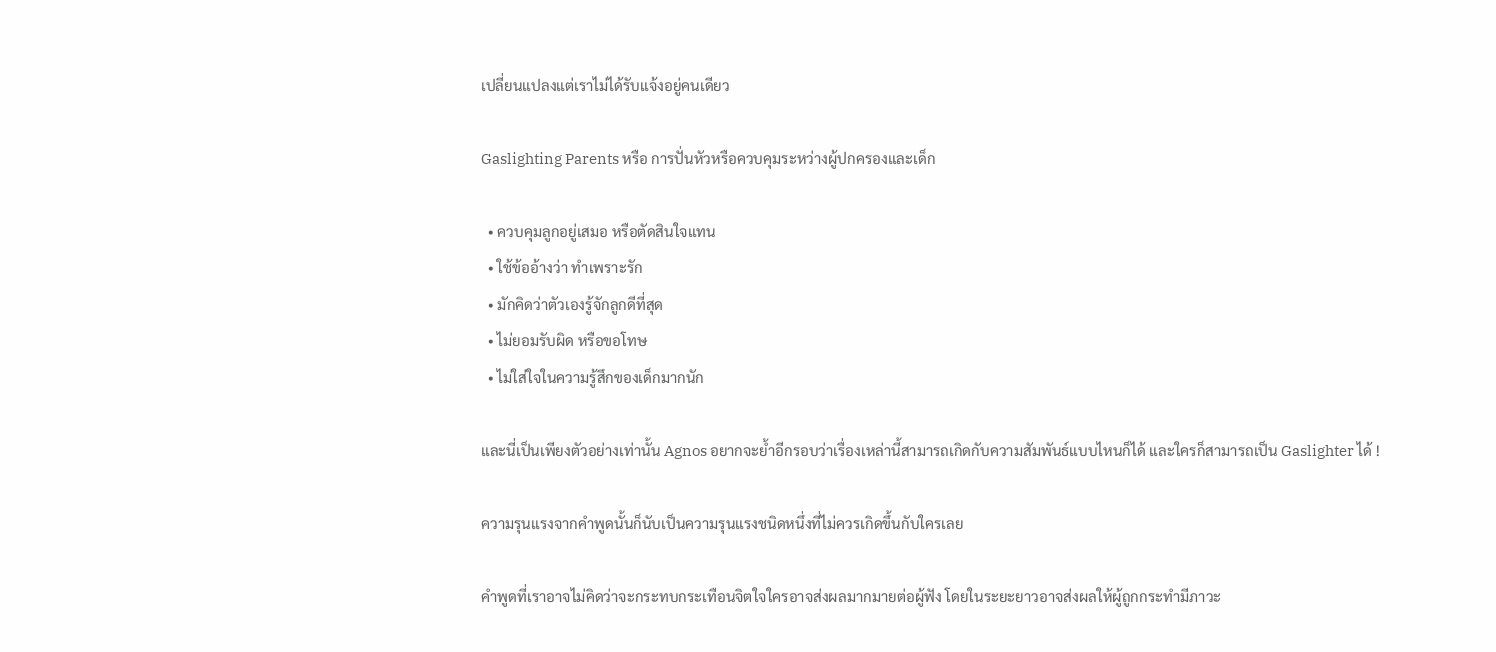เปลี่ยนแปลงแต่เราไม่ได้รับแจ้งอยู่คนเดียว

Gaslighting Parents หรือ การปั่นหัวหรือควบคุมระหว่างผู้ปกครองและเด็ก

  • ควบคุมลูกอยู่เสมอ หรือตัดสินใจแทน
  • ใช้ข้ออ้างว่า ทำเพราะรัก
  • มักคิดว่าตัวเองรู้จักลูกดีที่สุด
  • ไม่ยอมรับผิด หรือขอโทษ
  • ไม่ใส่ใจในความรู้สึกของเด็กมากนัก

และนี่เป็นเพียงตัวอย่างเท่านั้น Agnos อยากจะย้ำอีกรอบว่าเรื่องเหล่านี้สามารถเกิดกับความสัมพันธ์แบบไหนก็ได้ และใครก็สามารถเป็น Gaslighter ได้ !

ความรุนแรงจากคำพูดนั้นก็นับเป็นความรุนแรงชนิดหนึ่งที่ไม่ควรเกิดขึ้นกับใครเลย

คำพูดที่เราอาจไม่คิดว่าจะกระทบกระเทือนจิตใจใครอาจส่งผลมากมายต่อผู้ฟัง โดยในระยะยาวอาจส่งผลให้ผู้ถูกกระทำมีภาวะ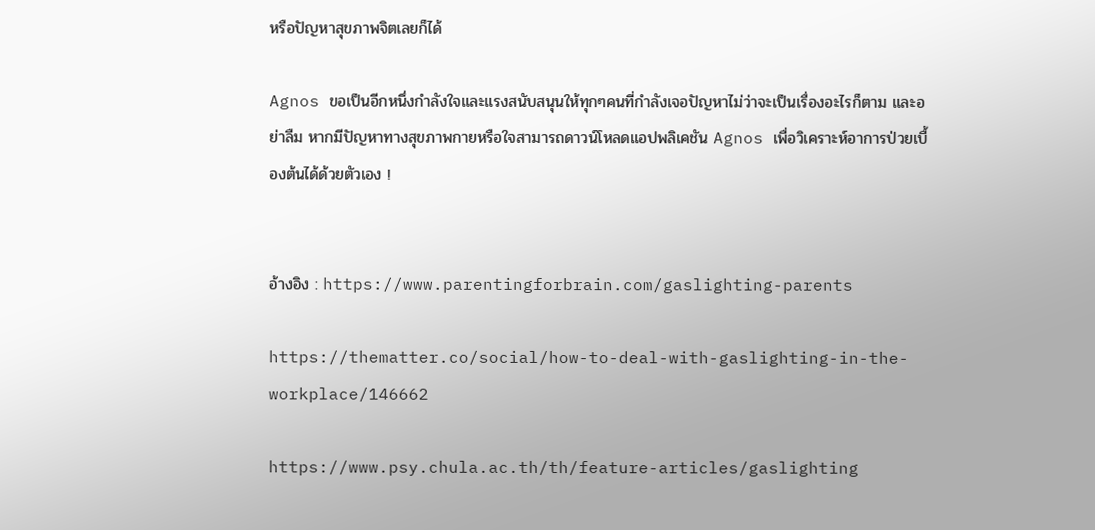หรือปัญหาสุขภาพจิตเลยก็ได้

Agnos ขอเป็นอีกหนึ่งกำลังใจและแรงสนับสนุนให้ทุกๆคนที่กำลังเจอปัญหาไม่ว่าจะเป็นเรื่องอะไรก็ตาม และอย่าลืม หากมีปัญหาทางสุขภาพกายหรือใจสามารถดาวน์โหลดแอปพลิเคชัน Agnos เพื่อวิเคราะห์อาการป่วยเบื้องต้นได้ด้วยตัวเอง !


อ้างอิง : https://www.parentingforbrain.com/gaslighting-parents

https://thematter.co/social/how-to-deal-with-gaslighting-in-the-workplace/146662

https://www.psy.chula.ac.th/th/feature-articles/gaslighting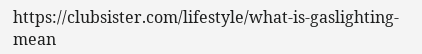https://clubsister.com/lifestyle/what-is-gaslighting-mean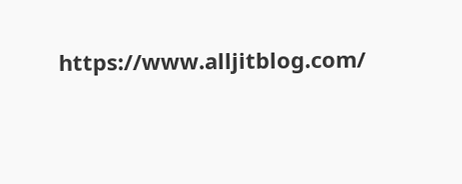https://www.alljitblog.com/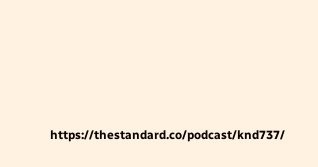https://thestandard.co/podcast/knd737/